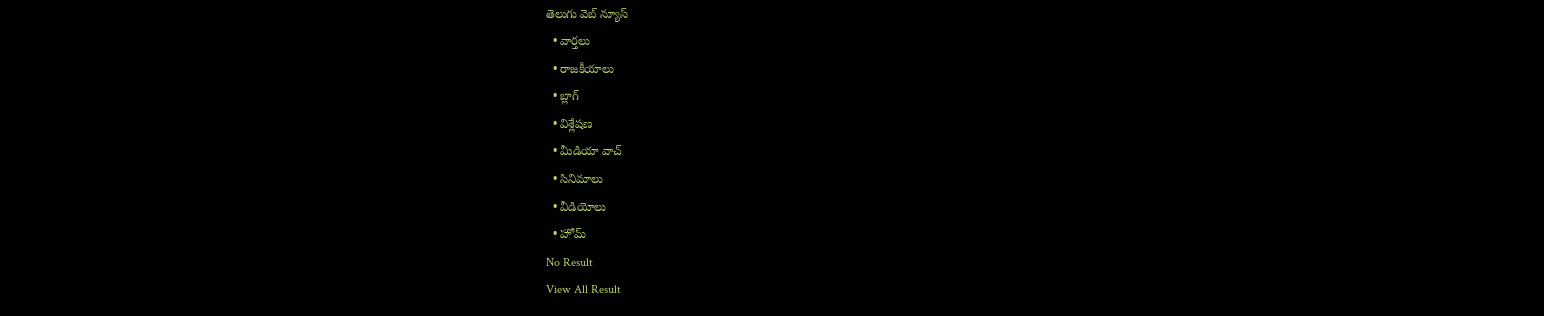తెలుగు వెబ్ న్యూస్
  • వార్తలు
  • రాజకీయాలు
  • బ్లాగ్
  • విశ్లేషణ
  • మీడియా వాచ్
  • సినిమాలు
  • వీడియోలు
  • హోమ్
No Result
View All Result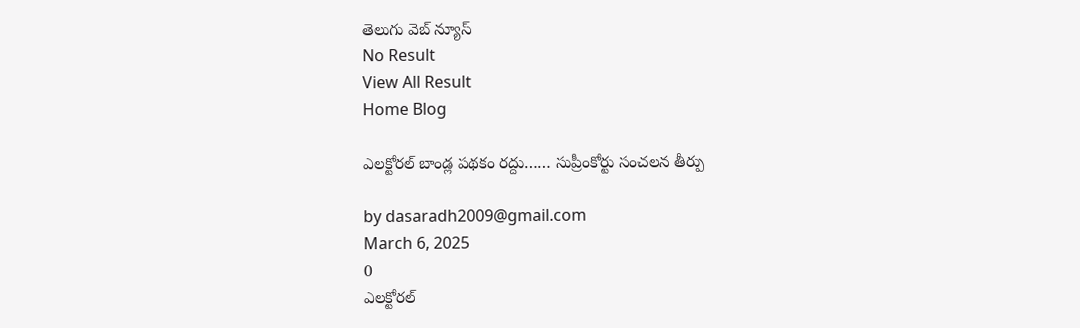తెలుగు వెబ్ న్యూస్
No Result
View All Result
Home Blog

ఎలక్టోరల్ బాండ్ల పథకం రద్దు…… సుప్రీంకోర్టు సంచలన తీర్పు

by dasaradh2009@gmail.com
March 6, 2025
0
ఎలక్టోరల్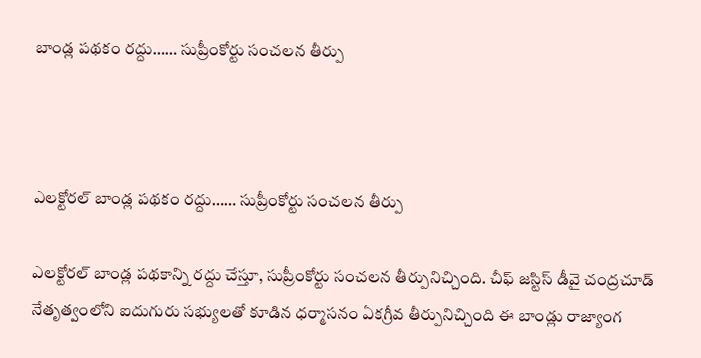బాండ్ల పథకం రద్దు…… సుప్రీంకోర్టు సంచలన తీర్పు



ఎలక్టోరల్ బాండ్ల పథకం రద్దు…… సుప్రీంకోర్టు సంచలన తీర్పు

ఎలక్టోరల్ బాండ్ల పథకాన్ని రద్దు చేస్తూ, సుప్రీంకోర్టు సంచలన తీర్పునిచ్చింది. చీఫ్‌ జస్టిస్‌ డీవై చంద్రచూడ్‌ నేతృత్వంలోని ఐదుగురు సభ్యులతో కూడిన ధర్మాసనం ఏకగ్రీవ తీర్పునిచ్చింది ఈ బాండ్లు రాజ్యాంగ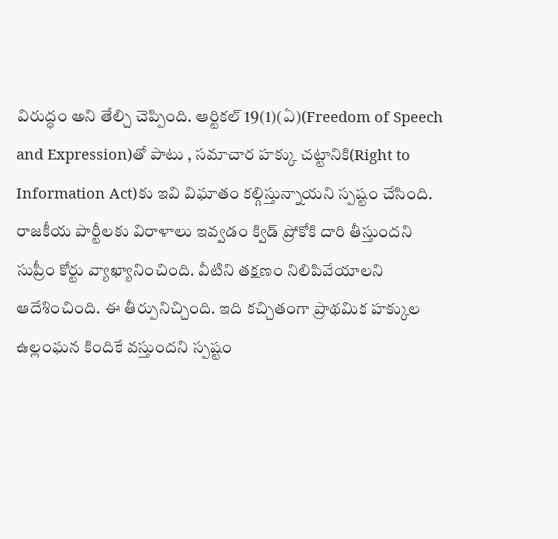విరుద్ధం అని తేల్చి చెప్పింది. ఆర్టికల్ 19(1)(ఏ)(Freedom of Speech and Expression)తో పాటు , సమాచార హక్కు చట్టానికి(Right to Information Act)కు ఇవి విఘాతం కల్గిస్తున్నాయని స్పష్టం చేసింది. రాజకీయ పార్టీలకు విరాళాలు ఇవ్వడం క్విడ్ ప్రోకోకి దారి తీస్తుందని సుప్రీం కోర్టు వ్యాఖ్యానించింది. వీటిని తక్షణం నిలిపివేయాలని ఆదేశించింది. ఈ తీర్పునిచ్చింది. ఇది కచ్చితంగా ప్రాథమిక హక్కుల ఉల్లంఘన కిందికే వస్తుందని స్పష్టం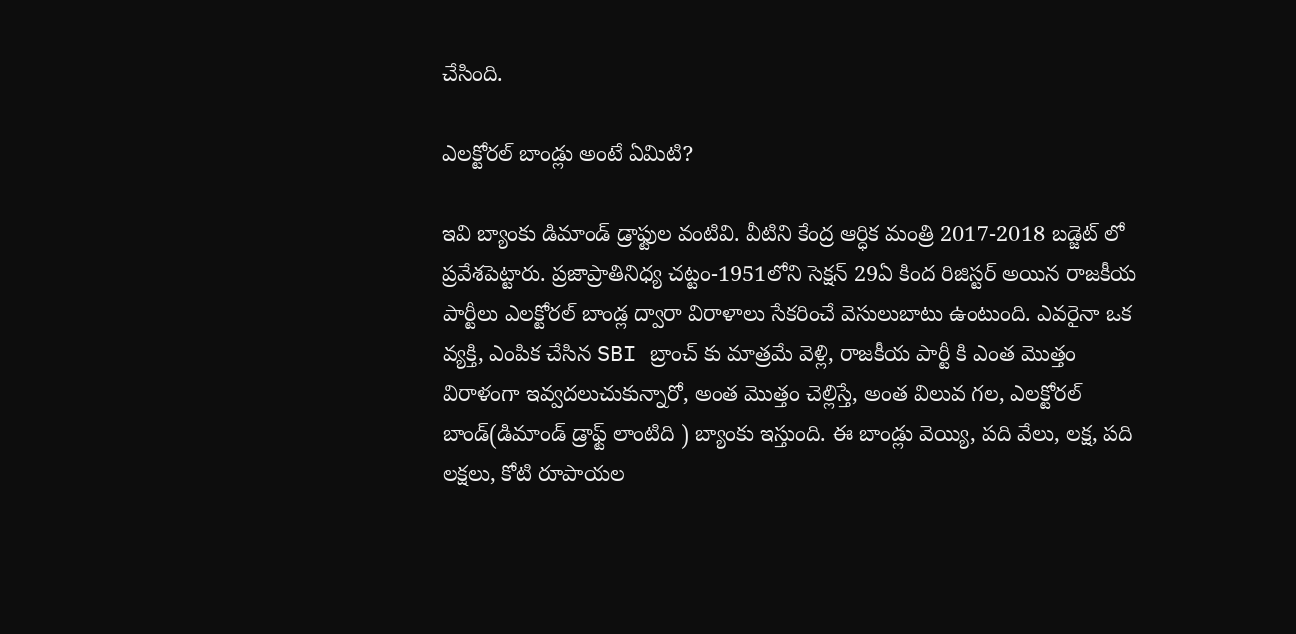చేసింది.

ఎలక్టోరల్ బాండ్లు అంటే ఏమిటి?

ఇవి బ్యాంకు డిమాండ్ డ్రాఫ్టుల వంటివి. వీటిని కేంద్ర ఆర్ధిక మంత్రి 2017-2018 బడ్జెట్ లో ప్రవేశపెట్టారు. ప్రజాప్రాతినిధ్య చట్టం-1951లోని సెక్షన్ 29ఏ కింద రిజిస్టర్ అయిన రాజకీయ పార్టీలు ఎలక్టోరల్ బాండ్ల ద్వారా విరాళాలు సేకరించే వెసులుబాటు ఉంటుంది. ఎవరైనా ఒక వ్యక్తి, ఎంపిక చేసిన SBI బ్రాంచ్ కు మాత్రమే వెళ్లి, రాజకీయ పార్టీ కి ఎంత మొత్తం విరాళంగా ఇవ్వదలుచుకున్నారో, అంత మొత్తం చెల్లిస్తే, అంత విలువ గల, ఎలక్టోరల్ బాండ్(డిమాండ్ డ్రాఫ్ట్ లాంటిది ) బ్యాంకు ఇస్తుంది. ఈ బాండ్లు వెయ్యి, పది వేలు, లక్ష, పది లక్షలు, కోటి రూపాయల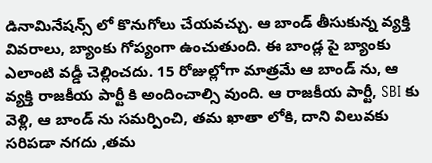డినామినేషన్స్ లో కొనుగోలు చేయవచ్చు. ఆ బాండ్ తీసుకున్న వ్యక్తి వివరాలు, బ్యాంకు గోప్యంగా ఉంచుతుంది. ఈ బాండ్ల పై బ్యాంకు ఎలాంటి వడ్డీ చెల్లించదు. 15 రోజుల్లోగా మాత్రమే ఆ బాండ్ ను, ఆ వ్యక్తి రాజకీయ పార్టీ కి అందించాల్సి వుంది. ఆ రాజకీయ పార్టీ, SBI కు వెళ్లి, ఆ బాండ్ ను సమర్పించి, తమ ఖాతా లోకి, దాని విలువకు సరిపడా నగదు ,తమ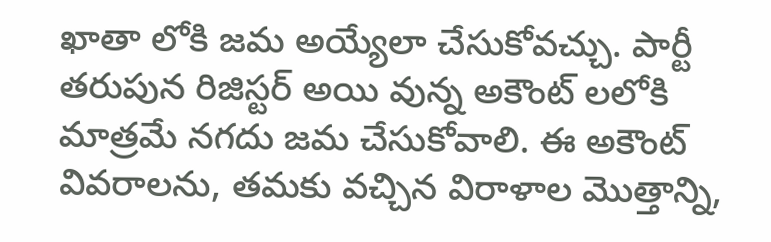ఖాతా లోకి జమ అయ్యేలా చేసుకోవచ్చు. పార్టీ తరుపున రిజిస్టర్ అయి వున్న అకౌంట్ లలోకి మాత్రమే నగదు జమ చేసుకోవాలి. ఈ అకౌంట్ వివరాలను, తమకు వచ్చిన విరాళాల మొత్తాన్ని,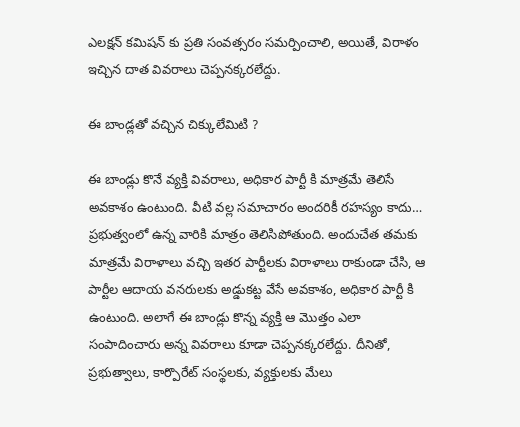ఎలక్షన్ కమిషన్ కు ప్రతి సంవత్సరం సమర్పించాలి, అయితే, విరాళం ఇచ్చిన దాత వివరాలు చెప్పనక్కరలేద్దు.

ఈ బాండ్లతో వచ్చిన చిక్కులేమిటి ?

ఈ బాండ్లు కొనే వ్యక్తి వివరాలు, అధికార పార్టీ కి మాత్రమే తెలిసే అవకాశం ఉంటుంది. వీటి వల్ల సమాచారం అందరికీ రహస్యం కాదు… ప్రభుత్వంలో ఉన్న వారికి మాత్రం తెలిసిపోతుంది. అందుచేత తమకు మాత్రమే విరాళాలు వచ్చి ఇతర పార్టీలకు విరాళాలు రాకుండా చేసి, ఆ పార్టీల ఆదాయ వనరులకు అడ్డుకట్ట వేసే అవకాశం, అధికార పార్టీ కి ఉంటుంది. అలాగే ఈ బాండ్లు కొన్న వ్యక్తి ఆ మొత్తం ఎలా సంపాదించారు అన్న వివరాలు కూడా చెప్పనక్కరలేద్దు. దీనితో, ప్రభుత్వాలు, కార్పొరేట్ సంస్థలకు, వ్యక్తులకు మేలు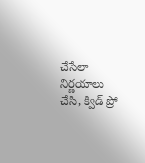చేసేలా నిర్ణయాలు చేసి, క్విడ్ ప్రో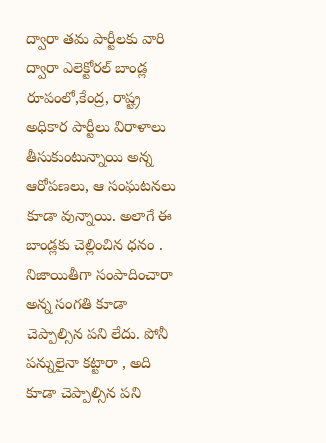ద్వారా తమ పార్టీలకు వారి ద్వారా ఎలెక్టోరల్ బాండ్ల రూపంలో,కేంద్ర, రాష్ట్ర అధికార పార్టీలు విరాళాలు తీసుకుంటున్నాయి అన్న ఆరోపణలు, ఆ సంఘటనలు కూడా వున్నాయి. అలాగే ఈ బాండ్లకు చెల్లించిన ధనం . నిజాయితీగా సంపాదించారా అన్న సంగతి కూడా చెప్పాల్సిన పని లేదు. పోనీ పన్నులైనా కట్టారా , అది కూడా చెప్పాల్సిన పని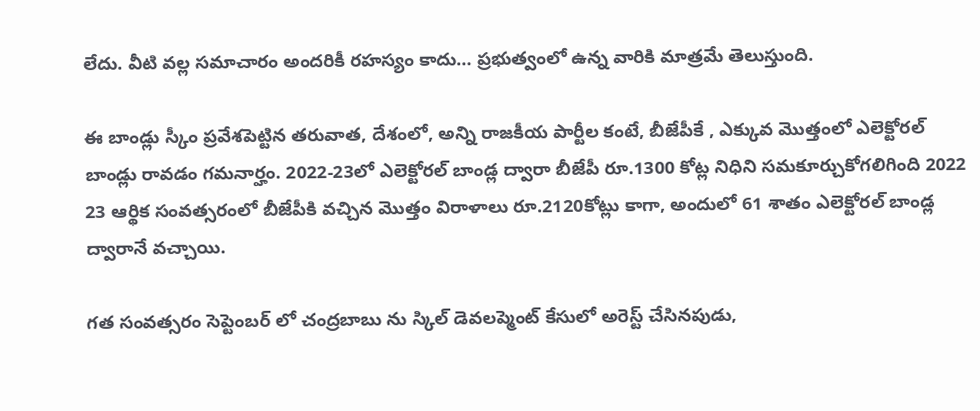లేదు. వీటి వల్ల సమాచారం అందరికీ రహస్యం కాదు… ప్రభుత్వంలో ఉన్న వారికి మాత్రమే తెలుస్తుంది.

ఈ బాండ్లు స్కీం ప్రవేశపెట్టిన తరువాత, దేశంలో, అన్ని రాజకీయ పార్టీల కంటే, బీజేపీకే , ఎక్కువ మొత్తంలో ఎలెక్టోరల్ బాండ్లు రావడం గమనార్హం. 2022-23లో ఎలెక్టోరల్ బాండ్ల ద్వారా బీజేపీ రూ.1300 కోట్ల నిధిని సమకూర్చుకోగలిగింది 2022 23 ఆర్థిక సంవత్సరంలో బీజేపీకి వచ్చిన మొత్తం విరాళాలు రూ.2120కోట్లు కాగా, అందులో 61 శాతం ఎలెక్టోరల్ బాండ్ల ద్వారానే వచ్చాయి.

గత సంవత్సరం సెప్టెంబర్ లో చంద్రబాబు ను స్కిల్ డెవలప్మెంట్ కేసులో అరెస్ట్ చేసినపుడు,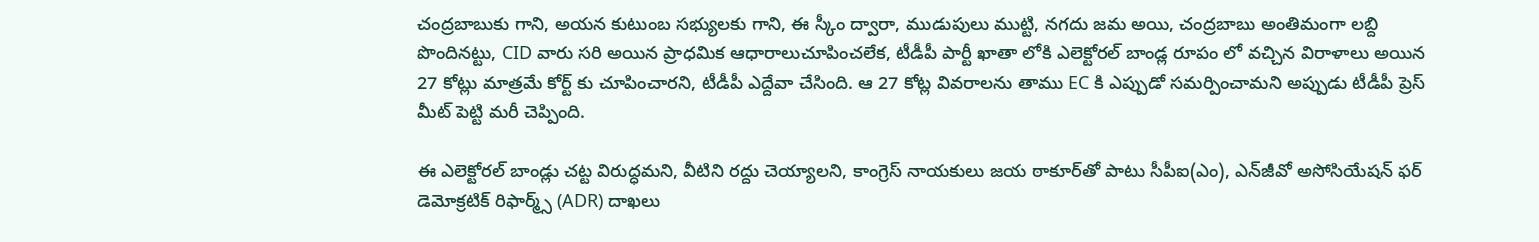చంద్రబాబుకు గాని, అయన కుటుంబ సభ్యులకు గాని, ఈ స్కీం ద్వారా, ముడుపులు ముట్టి, నగదు జమ అయి, చంద్రబాబు అంతిమంగా లబ్ది పొందినట్టు, CID వారు సరి అయిన ప్రాధమిక ఆధారాలుచూపించలేక, టీడీపీ పార్టీ ఖాతా లోకి ఎలెక్టోరల్ బాండ్ల రూపం లో వచ్చిన విరాళాలు అయిన 27 కోట్లు మాత్రమే కోర్ట్ కు చూపించారని, టీడీపీ ఎద్దేవా చేసింది. ఆ 27 కోట్ల వివరాలను తాము EC కి ఎప్పుడో సమర్పించామని అప్పుడు టీడీపీ ప్రెస్ మీట్ పెట్టి మరీ చెప్పింది.

ఈ ఎలెక్టోరల్ బాండ్లు చట్ట విరుద్ధమని, వీటిని రద్దు చెయ్యాలని, కాంగ్రెస్ నాయకులు జయ ఠాకూర్‌తో పాటు సీపీఐ(ఎం), ఎన్‌జీవో అసోసియేషన్ ఫర్ డెమోక్రటిక్ రిఫార్మ్స్ (ADR) దాఖలు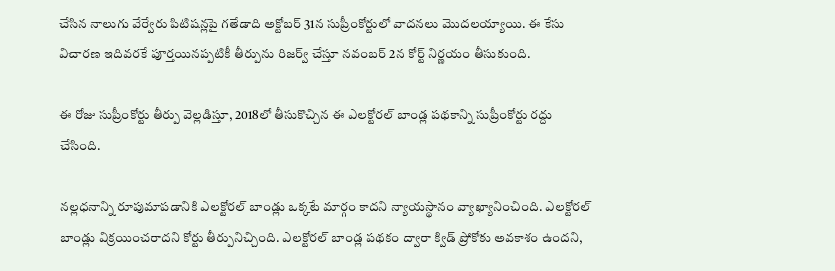చేసిన నాలుగు వేర్వేరు పిటిషన్లపై గతేడాది అక్టోబర్ 31న సుప్రీంకోర్టులో వాదనలు మొదలయ్యాయి. ఈ కేసు విచారణ ఇదివరకే పూర్తయినప్పటికీ తీర్పును రిజర్వ్ చేస్తూ నవంబర్ 2న కోర్ట్ నిర్ణయం తీసుకుంది.

ఈ రోజు సుప్రీంకోర్టు తీర్పు వెల్లడిస్తూ, 2018లో తీసుకొచ్చిన ఈ ఎలక్టోరల్ బాండ్ల పథకాన్ని సుప్రీంకోర్టు రద్దు చేసింది.

నల్లధనాన్ని రూపుమాపడానికి ఎలక్టోరల్ బాండ్లు ఒక్కటే మార్గం కాదని న్యాయస్థానం వ్యాఖ్యానించింది. ఎలక్టోరల్ బాండ్లు విక్రయించరాదని కోర్టు తీర్పునిచ్చింది. ఎలక్టోరల్ బాండ్ల పథకం ద్వారా క్విడ్ ప్రోకో‌కు అవకాశం ఉందని,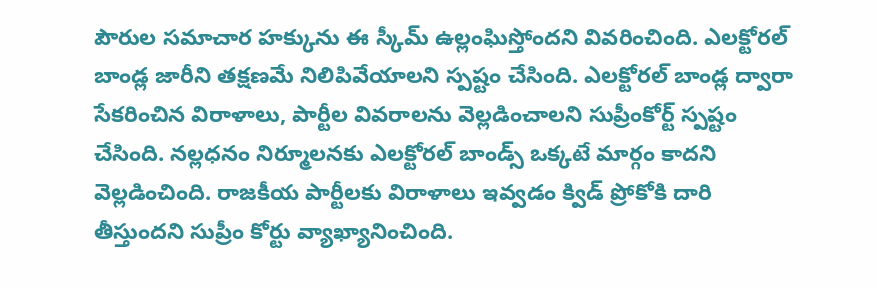పౌరుల సమాచార హక్కును ఈ స్కీమ్ ఉల్లంఘిస్తోందని వివరించింది. ఎలక్టోరల్ బాండ్ల జారీని తక్షణమే నిలిపివేయాలని స్పష్టం చేసింది. ఎలక్టోరల్ బాండ్ల ద్వారా సేకరించిన విరాళాలు, పార్టీల వివరాలను వెల్లడించాలని సుప్రీంకోర్ట్ స్పష్టం చేసింది. నల్లధనం నిర్మూలనకు ఎలక్టోరల్ బాండ్స్‌ ఒక్కటే మార్గం కాదని వెల్లడించింది. రాజకీయ పార్టీలకు విరాళాలు ఇవ్వడం క్విడ్ ప్రోకోకి దారి తీస్తుందని సుప్రీం కోర్టు వ్యాఖ్యానించింది.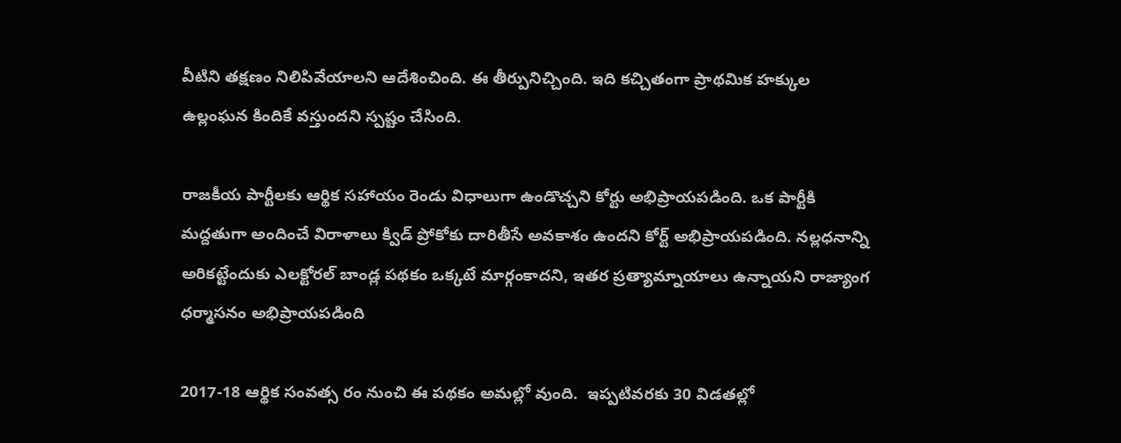వీటిని తక్షణం నిలిపివేయాలని ఆదేశించింది. ఈ తీర్పునిచ్చింది. ఇది కచ్చితంగా ప్రాథమిక హక్కుల ఉల్లంఘన కిందికే వస్తుందని స్పష్టం చేసింది.

రాజకీయ పార్టీలకు ఆర్థిక సహాయం రెండు విధాలుగా ఉండొచ్చని కోర్టు అభిప్రాయపడింది. ఒక పార్టీకి మద్దతుగా అందించే విరాళాలు క్విడ్ ప్రోకోకు దారితీసే అవకాశం ఉందని కోర్ట్ అభిప్రాయపడింది. నల్లధనాన్ని అరికట్టేందుకు ఎలక్టోరల్ బాండ్ల పథకం ఒక్కటే మార్గంకాదని, ఇతర ప్రత్యామ్నాయాలు ఉన్నాయని రాజ్యాంగ ధర్మాసనం అభిప్రాయపడింది

2017-18 ఆర్థిక సంవత్స రం నుంచి ఈ పథకం అమల్లో వుంది.  ఇప్పటివరకు 30 విడతల్లో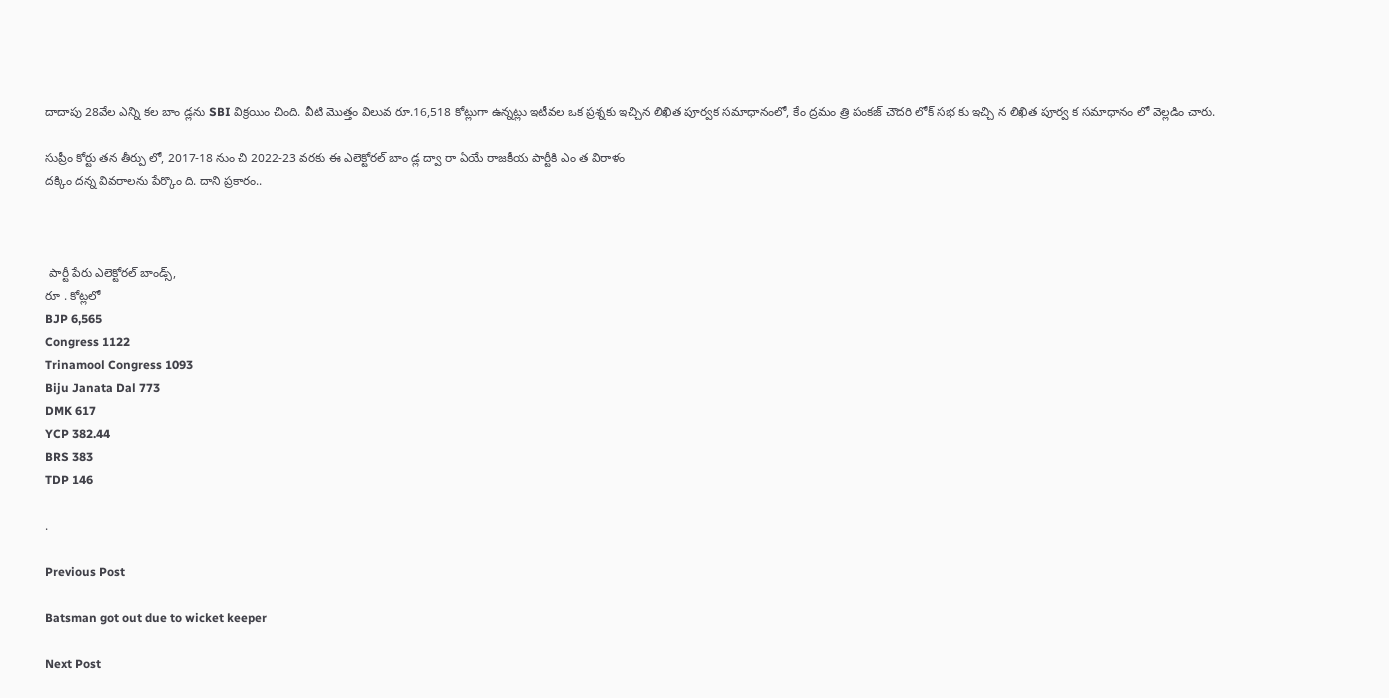దాదాపు 28వేల ఎన్ని కల బాం డ్లను SBI విక్రయిం చింది. వీటి మొత్తం విలువ రూ.16,518 కోట్లుగా ఉన్నట్లు ఇటీవల ఒక ప్రశ్నకు ఇచ్చిన లిఖిత పూర్వక సమాధానంలో, కేం ద్రమం త్రి పంకజ్ చౌదరి లోక్ సభ కు ఇచ్చి న లిఖిత పూర్వ క సమాధానం లో వెల్లడిం చారు.

సుప్రీం కోర్టు తన తీర్పు లో, 2017-18 నుం చి 2022-23 వరకు ఈ ఎలెక్టోరల్ బాం డ్ల ద్వా రా ఏయే రాజకీయ పార్టీకి ఎం త విరాళం
దక్కిం దన్న వివరాలను పేర్కొం ది. దాని ప్రకారం..



 పార్టీ పేరు ఎలెక్టోరల్ బాండ్స్,
రూ . కోట్లలో
BJP 6,565
Congress 1122
Trinamool Congress 1093
Biju Janata Dal 773
DMK 617
YCP 382.44
BRS 383
TDP 146

.

Previous Post

Batsman got out due to wicket keeper

Next Post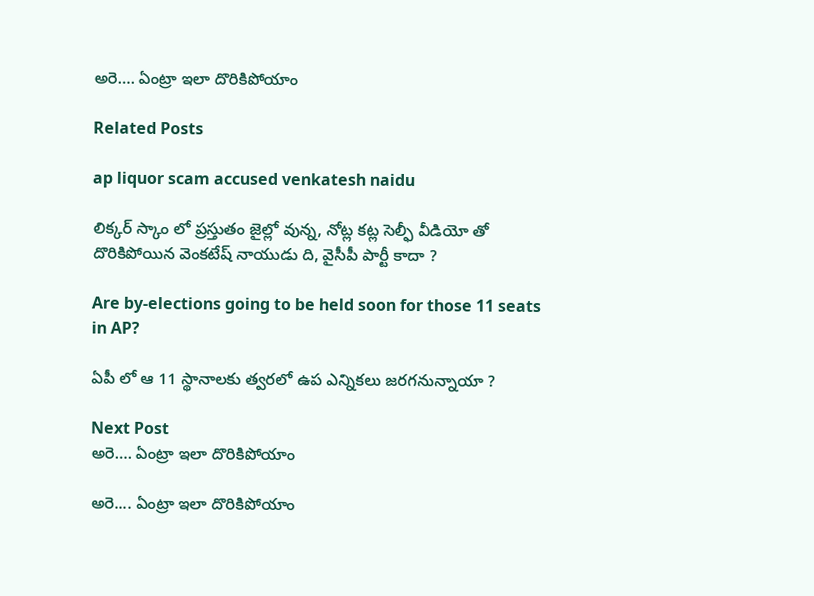అరె…. ఏంట్రా ఇలా దొరికిపోయాం

Related Posts

ap liquor scam accused venkatesh naidu

లిక్కర్ స్కాం లో ప్రస్తుతం జైల్లో వున్న, నోట్ల కట్ల సెల్ఫీ వీడియో తో దొరికిపోయిన వెంకటేష్ నాయుడు ది, వైసీపీ పార్టీ కాదా ?

Are by-elections going to be held soon for those 11 seats in AP?

ఏపీ లో ఆ 11 స్థానాలకు త్వరలో ఉప ఎన్నికలు జరగనున్నాయా ?

Next Post
అరె…. ఏంట్రా ఇలా దొరికిపోయాం

అరె.... ఏంట్రా ఇలా దొరికిపోయాం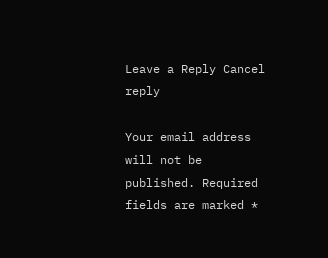Leave a Reply Cancel reply

Your email address will not be published. Required fields are marked *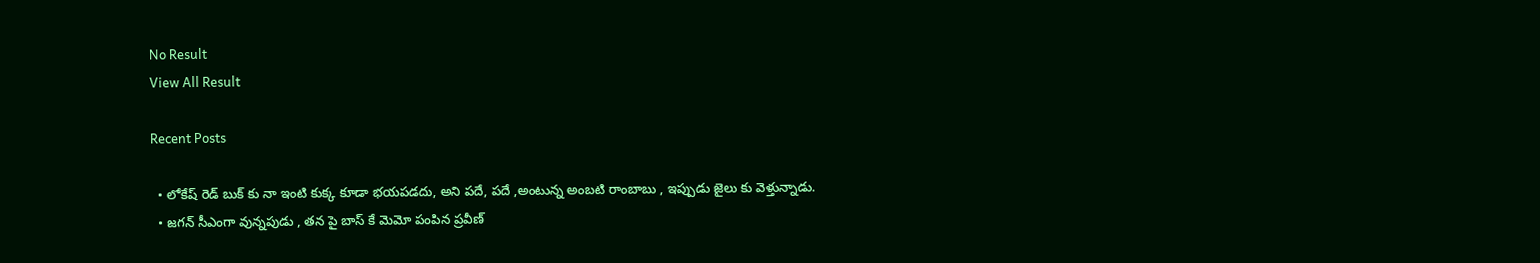No Result
View All Result

Recent Posts

  • లోకేష్ రెడ్ బుక్ కు నా ఇంటి కుక్క కూడా భయపడదు, అని పదే, పదే ,అంటున్న అంబటి రాంబాబు , ఇప్పుడు జైలు కు వెళ్తున్నాడు.
  • జగన్ సీఎంగా వున్నపుడు , తన పై బాస్ కే మెమో పంపిన ప్రవీణ్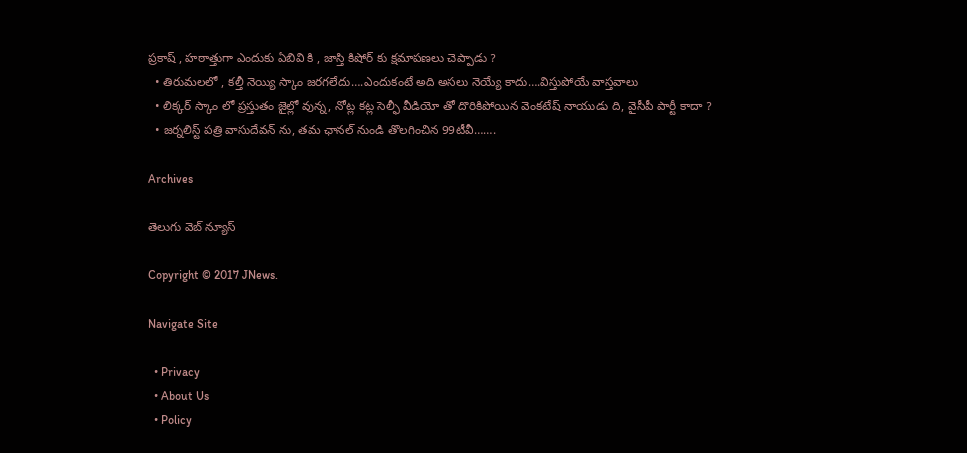ప్రకాష్ , హఠాత్తుగా ఎందుకు ఏబివి కి , జాస్తి కిషోర్ కు క్షమాపణలు చెప్పాడు ?
  • తిరుమలలో , కల్తీ నెయ్యి స్కాం జరగలేదు….ఎందుకంటే అది అసలు నెయ్యే కాదు….విస్తుపోయే వాస్తవాలు
  • లిక్కర్ స్కాం లో ప్రస్తుతం జైల్లో వున్న, నోట్ల కట్ల సెల్ఫీ వీడియో తో దొరికిపోయిన వెంకటేష్ నాయుడు ది, వైసీపీ పార్టీ కాదా ?
  • జర్నలిస్ట్ పత్రి వాసుదేవన్ ను, తమ ఛానల్ నుండి తొలగించిన 99టీవీ…….

Archives

తెలుగు వెబ్ న్యూస్

Copyright © 2017 JNews.

Navigate Site

  • Privacy
  • About Us
  • Policy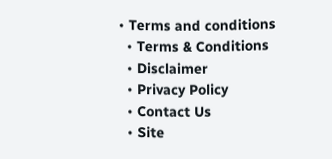• Terms and conditions
  • Terms & Conditions
  • Disclaimer
  • Privacy Policy
  • Contact Us
  • Site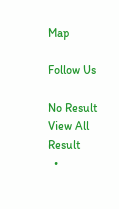Map

Follow Us

No Result
View All Result
  •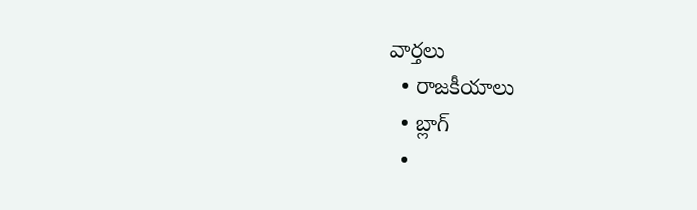వార్తలు
  • రాజకీయాలు
  • బ్లాగ్
  •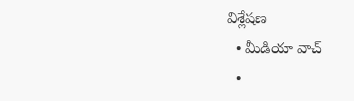విశ్లేషణ
  • మీడియా వాచ్
  •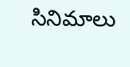సినిమాలు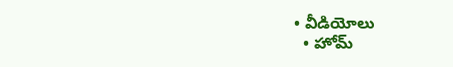• వీడియోలు
  • హోమ్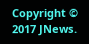Copyright © 2017 JNews.